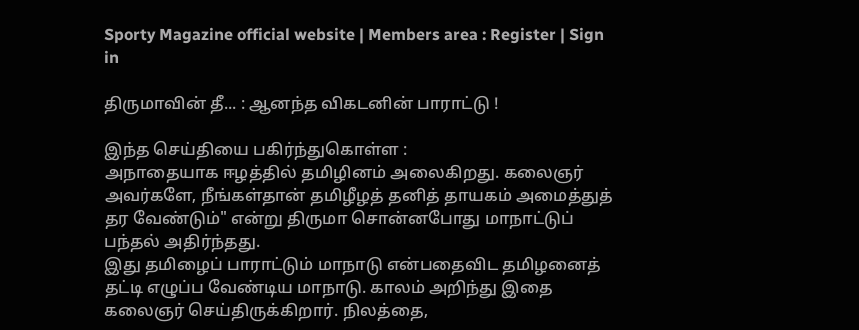Sporty Magazine official website | Members area : Register | Sign in

திருமாவின் தீ... : ஆனந்த விகடனின் பாராட்டு !

இந்த செய்தியை பகிர்ந்துகொள்ள :
அநாதையாக ஈழத்தில் தமிழினம் அலைகிறது. கலைஞர் அவர்களே, நீங்கள்தான் தமிழீழத் தனித் தாயகம் அமைத்துத் தர வேண்டும்" என்று திருமா சொன்னபோது மாநாட்டுப் பந்தல் அதிர்ந்தது.
இது தமிழைப் பாராட்டும் மாநாடு என்பதைவிட தமிழனைத் தட்டி எழுப்ப வேண்டிய மாநாடு. காலம் அறிந்து இதை கலைஞர் செய்திருக்கிறார். நிலத்தை,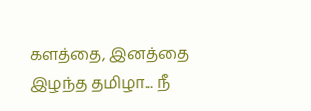களத்தை, இனத்தை இழந்த தமிழா... நீ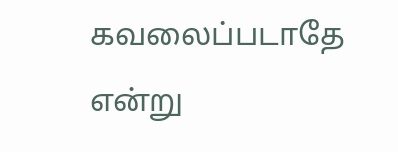கவலைப்படாதே என்று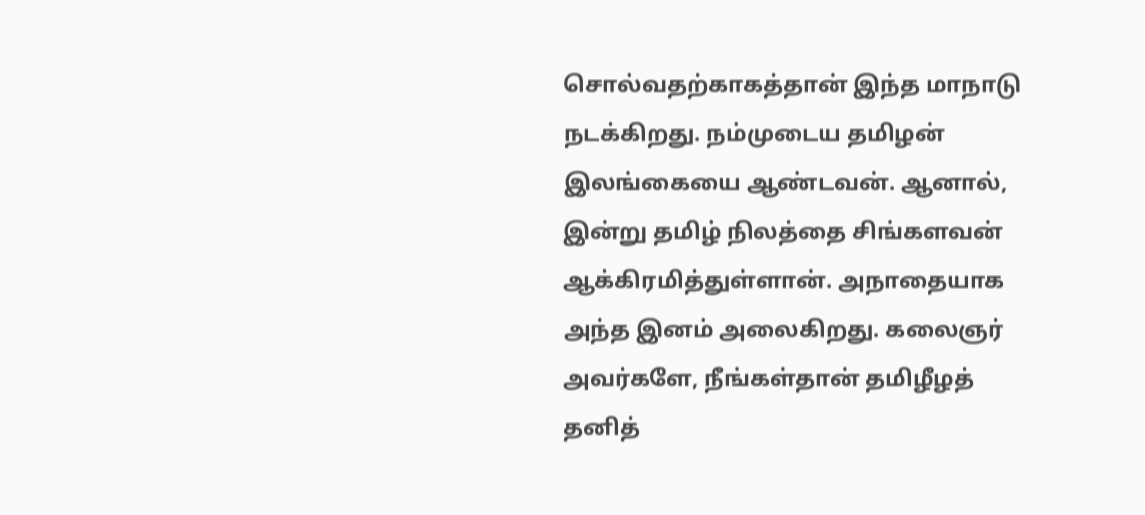சொல்வதற்காகத்தான் இந்த மாநாடு நடக்கிறது. நம்முடைய தமிழன் இலங்கையை ஆண்டவன். ஆனால், இன்று தமிழ் நிலத்தை சிங்களவன் ஆக்கிரமித்துள்ளான். அநாதையாக அந்த இனம் அலைகிறது. கலைஞர் அவர்களே, நீங்கள்தான் தமிழீழத் தனித்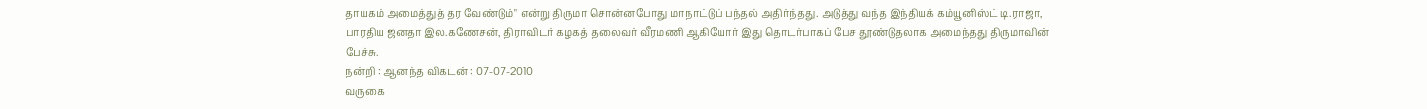தாயகம் அமைத்துத் தர வேண்டும்" என்று திருமா சொன்னபோது மாநாட்டுப் பந்தல் அதிர்ந்தது. அடுத்து வந்த இந்தியக் கம்யூனிஸ்ட் டி.ராஜா, பாரதிய ஜனதா இல.கணேசன், திராவிடர் கழகத் தலைவர் வீரமணி ஆகியோர் இது தொடர்பாகப் பேச தூண்டுதலாக அமைந்தது திருமாவின் பேச்சு.
நன்றி : ஆனந்த விகடன் : 07-07-2010
வருகை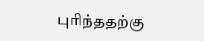புரிந்ததற்கு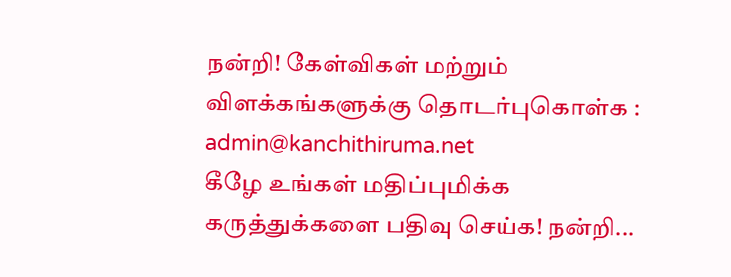நன்றி! கேள்விகள் மற்றும் விளக்கங்களுக்கு தொடர்புகொள்க : admin@kanchithiruma.net
கீழே உங்கள் மதிப்புமிக்க கருத்துக்களை பதிவு செய்க! நன்றி...